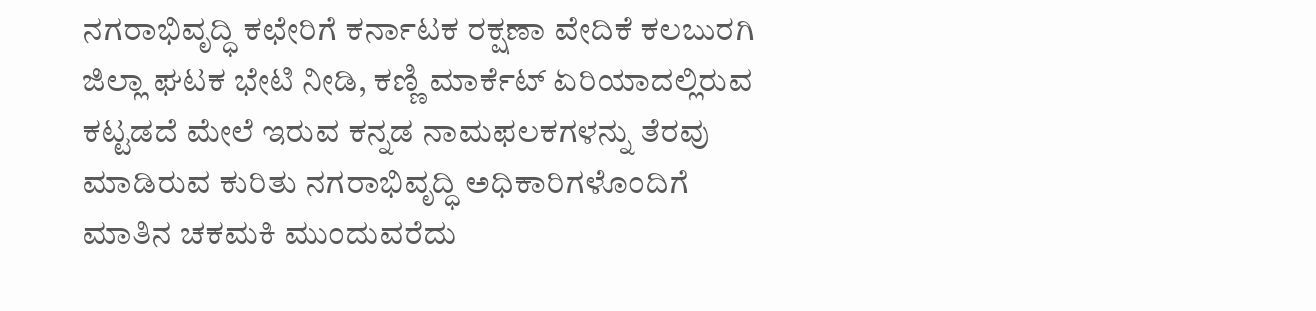ನಗರಾಭಿವೃದ್ಧಿ ಕಛೇರಿಗೆ ಕರ್ನಾಟಕ ರಕ್ಷಣಾ ವೇದಿಕೆ ಕಲಬುರಗಿ ಜಿಲ್ಲಾ ಘಟಕ ಭೇಟಿ ನೀಡಿ, ಕಣ್ಣಿ ಮಾರ್ಕೆಟ್ ಏರಿಯಾದಲ್ಲಿರುವ ಕಟ್ಟಡದೆ ಮೇಲೆ ಇರುವ ಕನ್ನಡ ನಾಮಫಲಕಗಳನ್ನು ತೆರವು ಮಾಡಿರುವ ಕುರಿತು ನಗರಾಭಿವೃದ್ಧಿ ಅಧಿಕಾರಿಗಳೊಂದಿಗೆ ಮಾತಿನ ಚಕಮಕಿ ಮುಂದುವರೆದು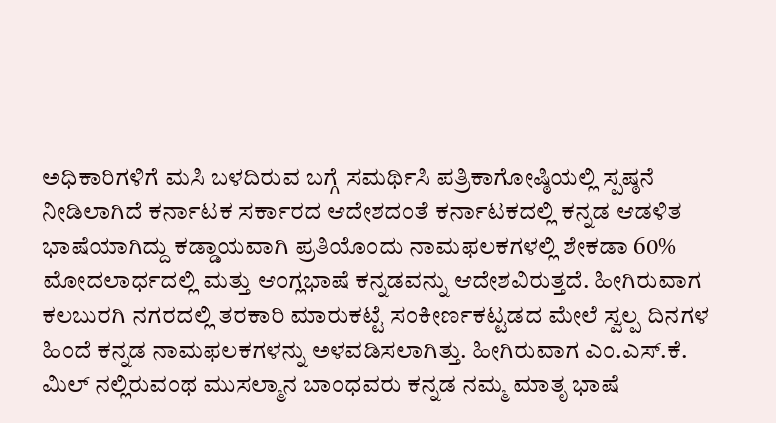ಅಧಿಕಾರಿಗಳಿಗೆ ಮಸಿ ಬಳದಿರುವ ಬಗ್ಗೆ ಸಮರ್ಥಿಸಿ ಪತ್ರಿಕಾಗೋಷ್ಠಿಯಲ್ಲಿ ಸ್ಪಷ್ಠನೆ ನೀಡಿಲಾಗಿದೆ ಕರ್ನಾಟಕ ಸರ್ಕಾರದ ಆದೇಶದಂತೆ ಕರ್ನಾಟಕದಲ್ಲಿ ಕನ್ನಡ ಆಡಳಿತ ಭಾಷೆಯಾಗಿದ್ದು ಕಡ್ಡಾಯವಾಗಿ ಪ್ರತಿಯೊಂದು ನಾಮಫಲಕಗಳಲ್ಲಿ ಶೇಕಡಾ 60% ಮೋದಲಾರ್ಧದಲ್ಲಿ ಮತ್ತು ಆಂಗ್ಲಭಾಷೆ ಕನ್ನಡವನ್ನು ಆದೇಶವಿರುತ್ತದೆ. ಹೀಗಿರುವಾಗ ಕಲಬುರಗಿ ನಗರದಲ್ಲಿ ತರಕಾರಿ ಮಾರುಕಟ್ಟೆ ಸಂಕೀರ್ಣಕಟ್ಟಡದ ಮೇಲೆ ಸ್ವಲ್ಪ ದಿನಗಳ ಹಿಂದೆ ಕನ್ನಡ ನಾಮಫಲಕಗಳನ್ನು ಅಳವಡಿಸಲಾಗಿತ್ತು. ಹೀಗಿರುವಾಗ ಎಂ.ಎಸ್.ಕೆ. ಮಿಲ್ ನಲ್ಲಿರುವಂಥ ಮುಸಲ್ಮಾನ ಬಾಂಧವರು ಕನ್ನಡ ನಮ್ಮ ಮಾತೃ ಭಾಷೆ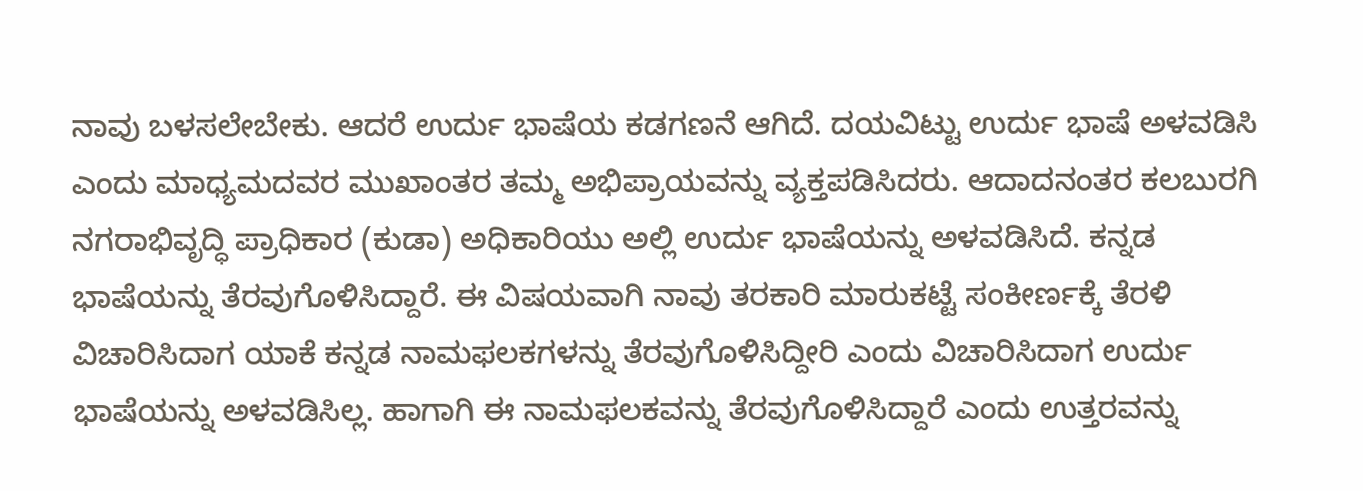ನಾವು ಬಳಸಲೇಬೇಕು. ಆದರೆ ಉರ್ದು ಭಾಷೆಯ ಕಡಗಣನೆ ಆಗಿದೆ. ದಯವಿಟ್ಟು ಉರ್ದು ಭಾಷೆ ಅಳವಡಿಸಿ ಎಂದು ಮಾಧ್ಯಮದವರ ಮುಖಾಂತರ ತಮ್ಮ ಅಭಿಪ್ರಾಯವನ್ನು ವ್ಯಕ್ತಪಡಿಸಿದರು. ಆದಾದನಂತರ ಕಲಬುರಗಿ ನಗರಾಭಿವೃದ್ಧಿ ಪ್ರಾಧಿಕಾರ (ಕುಡಾ) ಅಧಿಕಾರಿಯು ಅಲ್ಲಿ ಉರ್ದು ಭಾಷೆಯನ್ನು ಅಳವಡಿಸಿದೆ. ಕನ್ನಡ ಭಾಷೆಯನ್ನು ತೆರವುಗೊಳಿಸಿದ್ದಾರೆ. ಈ ವಿಷಯವಾಗಿ ನಾವು ತರಕಾರಿ ಮಾರುಕಟ್ಟೆ ಸಂಕೀರ್ಣಕ್ಕೆ ತೆರಳಿ ವಿಚಾರಿಸಿದಾಗ ಯಾಕೆ ಕನ್ನಡ ನಾಮಫಲಕಗಳನ್ನು ತೆರವುಗೊಳಿಸಿದ್ದೀರಿ ಎಂದು ವಿಚಾರಿಸಿದಾಗ ಉರ್ದು ಭಾಷೆಯನ್ನು ಅಳವಡಿಸಿಲ್ಲ. ಹಾಗಾಗಿ ಈ ನಾಮಫಲಕವನ್ನು ತೆರವುಗೊಳಿಸಿದ್ದಾರೆ ಎಂದು ಉತ್ತರವನ್ನು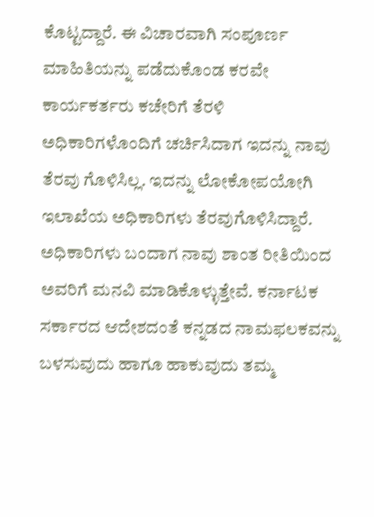ಕೊಟ್ಟದ್ದಾರೆ. ಈ ವಿಚಾರವಾಗಿ ಸಂಪೂರ್ಣ ಮಾಹಿತಿಯನ್ನು ಪಡೆದುಕೊಂಡ ಕರವೇ ಕಾರ್ಯಕರ್ತರು ಕಚೇರಿಗೆ ತೆರಳಿ ಅಧಿಕಾರಿಗಳೊಂದಿಗೆ ಚರ್ಚಿಸಿದಾಗ ಇದನ್ನು ನಾವು ತೆರವು ಗೊಳಿಸಿಲ್ಲ. ಇದನ್ನು ಲೋಕೋಪಯೋಗಿ ಇಲಾಖೆಯ ಅಧಿಕಾರಿಗಳು ತೆರವುಗೊಳಿಸಿದ್ದಾರೆ. ಅಧಿಕಾರಿಗಳು ಬಂದಾಗ ನಾವು ಶಾಂತ ರೀತಿಯಿಂದ ಅವರಿಗೆ ಮನವಿ ಮಾಡಿಕೊಳ್ಳುತ್ತೇವೆ. ಕರ್ನಾಟಕ ಸರ್ಕಾರದ ಆದೇಶದಂತೆ ಕನ್ನಡದ ನಾಮಫಲಕವನ್ನು ಬಳಸುವುದು ಹಾಗೂ ಹಾಕುವುದು ತಮ್ಮ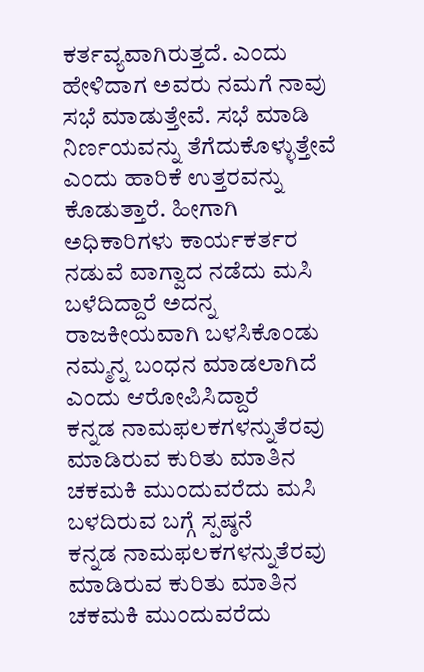ಕರ್ತವ್ಯವಾಗಿರುತ್ತದೆ. ಎಂದು ಹೇಳಿದಾಗ ಅವರು ನಮಗೆ ನಾವು ಸಭೆ ಮಾಡುತ್ತೇವೆ. ಸಭೆ ಮಾಡಿ ನಿರ್ಣಯವನ್ನು ತೆಗೆದುಕೊಳ್ಳುತ್ತೇವೆ ಎಂದು ಹಾರಿಕೆ ಉತ್ತರವನ್ನು ಕೊಡುತ್ತಾರೆ. ಹೀಗಾಗಿ ಅಧಿಕಾರಿಗಳು ಕಾರ್ಯಕರ್ತರ ನಡುವೆ ವಾಗ್ವಾದ ನಡೆದು ಮಸಿ ಬಳೆದಿದ್ದಾರೆ ಅದನ್ನ ರಾಜಕೀಯವಾಗಿ ಬಳಸಿಕೊಂಡು ನಮ್ಮನ್ನ ಬಂಧನ ಮಾಡಲಾಗಿದೆ ಎಂದು ಆರೋಪಿಸಿದ್ದಾರೆ
ಕನ್ನಡ ನಾಮಫಲಕಗಳನ್ನುತೆರವು ಮಾಡಿರುವ ಕುರಿತು ಮಾತಿನ ಚಕಮಕಿ ಮುಂದುವರೆದು ಮಸಿ ಬಳದಿರುವ ಬಗ್ಗೆ ಸ್ಪಷ್ಠನೆ
ಕನ್ನಡ ನಾಮಫಲಕಗಳನ್ನುತೆರವು ಮಾಡಿರುವ ಕುರಿತು ಮಾತಿನ ಚಕಮಕಿ ಮುಂದುವರೆದು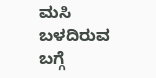ಮಸಿ ಬಳದಿರುವ ಬಗ್ಗೆ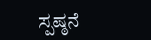ಸ್ಪಷ್ಠನೆ